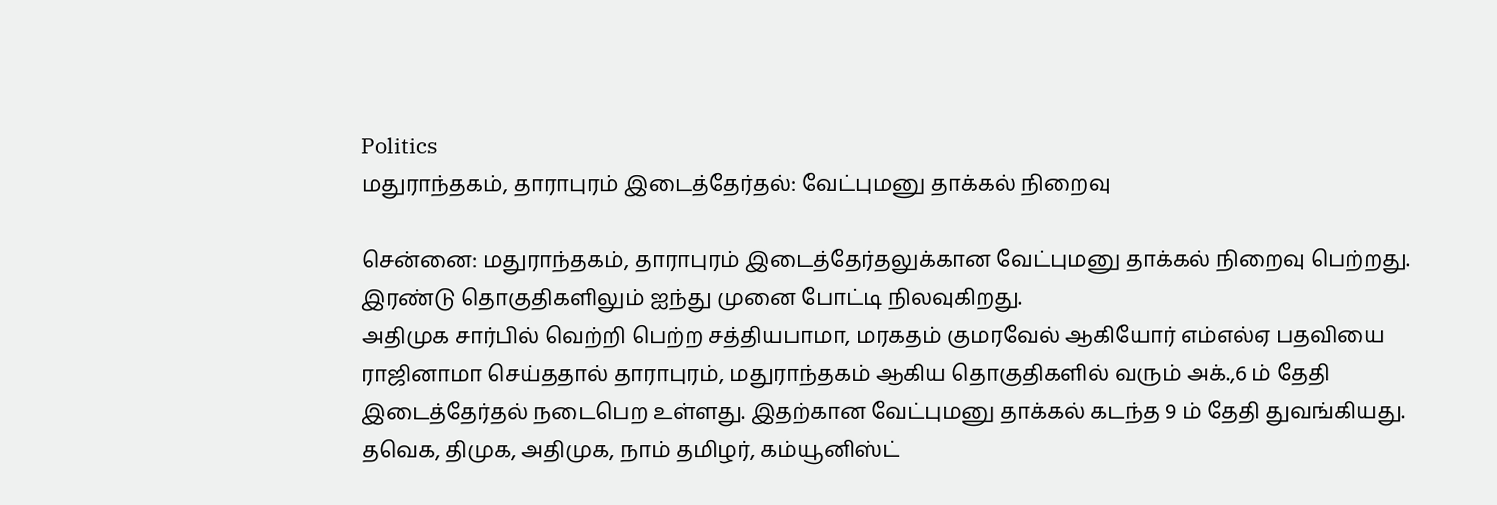Politics
மதுராந்தகம், தாராபுரம் இடைத்தேர்தல்: வேட்புமனு தாக்கல் நிறைவு

சென்னை: மதுராந்தகம், தாராபுரம் இடைத்தேர்தலுக்கான வேட்புமனு தாக்கல் நிறைவு பெற்றது. இரண்டு தொகுதிகளிலும் ஐந்து முனை போட்டி நிலவுகிறது.
அதிமுக சார்பில் வெற்றி பெற்ற சத்தியபாமா, மரகதம் குமரவேல் ஆகியோர் எம்எல்ஏ பதவியை ராஜினாமா செய்ததால் தாராபுரம், மதுராந்தகம் ஆகிய தொகுதிகளில் வரும் அக்.,6 ம் தேதி இடைத்தேர்தல் நடைபெற உள்ளது. இதற்கான வேட்புமனு தாக்கல் கடந்த 9 ம் தேதி துவங்கியது. தவெக, திமுக, அதிமுக, நாம் தமிழர், கம்யூனிஸ்ட்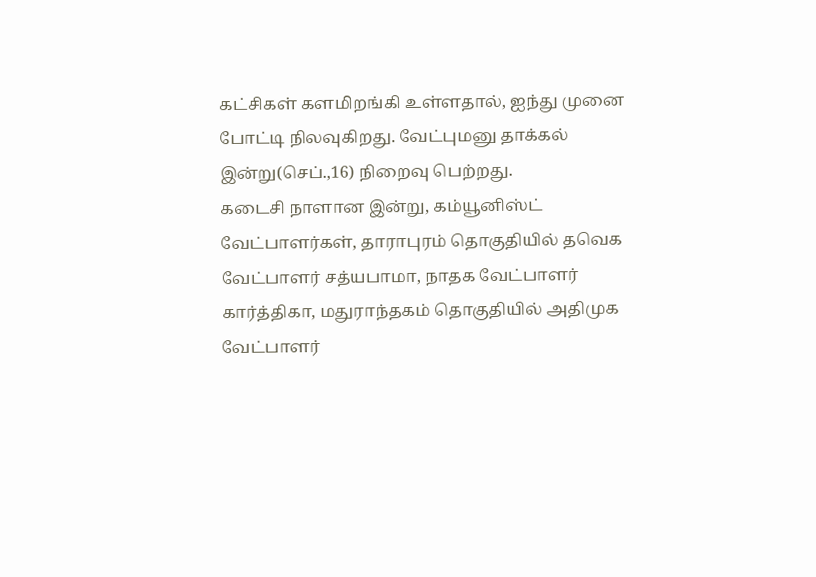கட்சிகள் களமிறங்கி உள்ளதால், ஐந்து முனை போட்டி நிலவுகிறது. வேட்புமனு தாக்கல் இன்று(செப்.,16) நிறைவு பெற்றது.
கடைசி நாளான இன்று, கம்யூனிஸ்ட் வேட்பாளர்கள், தாராபுரம் தொகுதியில் தவெக வேட்பாளர் சத்யபாமா, நாதக வேட்பாளர் கார்த்திகா, மதுராந்தகம் தொகுதியில் அதிமுக வேட்பாளர்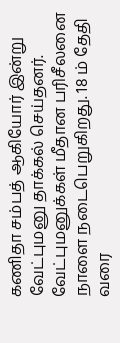கணிதா சம்பத் ஆகியோர் இன்று வேட்புமனு தாக்கல் செய்தனர்.
வேட்புமனுக்கள் மீதான பரிசீலனை நாளை நடைபெறுகிறது. 18 ம் தேதி வரை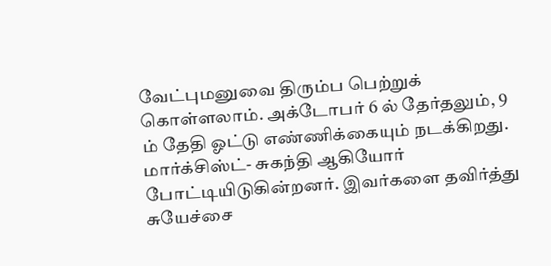வேட்புமனுவை திரும்ப பெற்றுக் கொள்ளலாம். அக்டோபர் 6 ல் தேர்தலும், 9 ம் தேதி ஓட்டு எண்ணிக்கையும் நடக்கிறது.
மார்க்சிஸ்ட்- சுகந்தி ஆகியோர் போட்டியிடுகின்றனர். இவர்களை தவிர்த்து சுயேச்சை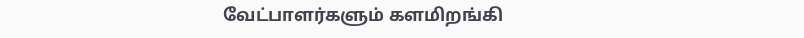வேட்பாளர்களும் களமிறங்கி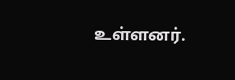உள்ளனர்.